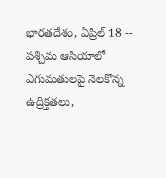భారతదేశం, ఏప్రిల్ 18 -- పశ్చిమ ఆసియాలో ఎగుమతులపై నెలకొన్న ఉద్రిక్తతలు,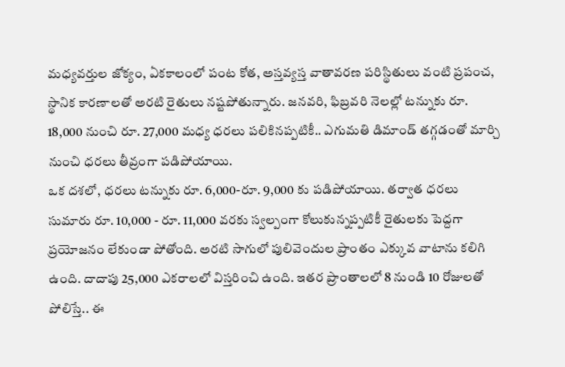మధ్యవర్తుల జోక్యం, ఏకకాలంలో పంట కోత, అస్తవ్యస్త వాతావరణ పరిస్థితులు వంటి ప్రపంచ, స్థానిక కారణాలతో అరటి రైతులు నష్టపోతున్నారు. జనవరి, ఫిబ్రవరి నెలల్లో టన్నుకు రూ. 18,000 నుంచి రూ. 27,000 మధ్య ధరలు పలికినప్పటికీ.. ఎగుమతి డిమాండ్ తగ్గడంతో మార్చి నుంచి ధరలు తీవ్రంగా పడిపోయాయి.
ఒక దశలో, ధరలు టన్నుకు రూ. 6,000-రూ. 9,000 కు పడిపోయాయి. తర్వాత ధరలు సుమారు రూ. 10,000 - రూ. 11,000 వరకు స్వల్పంగా కోలుకున్నప్పటికీ రైతులకు పెద్దగా ప్రయోజనం లేకుండా పోతోంది. అరటి సాగులో పులివెందుల ప్రాంతం ఎక్కువ వాటాను కలిగి ఉంది. దాదాపు 25,000 ఎకరాలలో విస్తరించి ఉంది. ఇతర ప్రాంతాలలో 8 నుండి 10 రోజులతో పోలిస్తే.. ఈ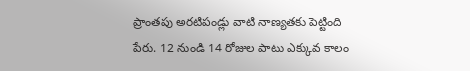ప్రాంతపు అరటిపండ్లు వాటి నాణ్యతకు పెట్టింది పేరు. 12 నుండి 14 రోజుల పాటు ఎక్కువ కాలం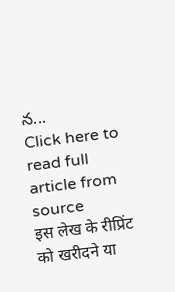న...
Click here to read full article from source
इस लेख के रीप्रिंट को खरीदने या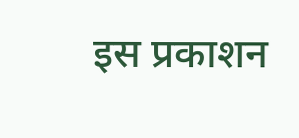इस प्रकाशन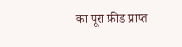का पूरा फ़ीड प्राप्त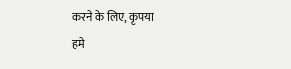करने के लिए, कृपया
हमे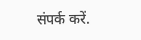संपर्क करें.